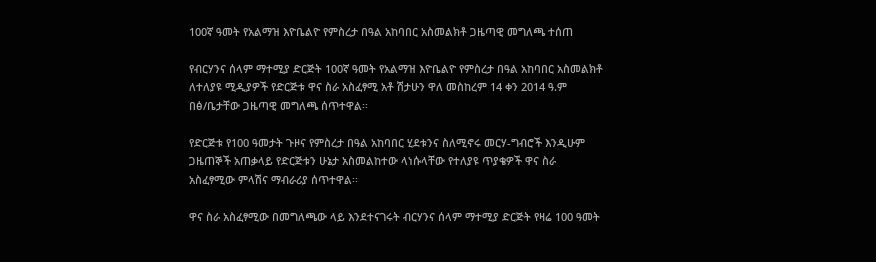100ኛ ዓመት የአልማዝ እዮቤልዮ የምስረታ በዓል አከባበር አስመልክቶ ጋዜጣዊ መግለጫ ተሰጠ

የብርሃንና ሰላም ማተሚያ ድርጅት 100ኛ ዓመት የአልማዝ እዮቤልዮ የምስረታ በዓል አከባበር አስመልክቶ ለተለያዩ ሚዲያዎች የድርጅቱ ዋና ስራ አስፈፃሚ አቶ ሽታሁን ዋለ መስከረም 14 ቀን 2014 ዓ.ም በፅ/ቤታቸው ጋዜጣዊ መግለጫ ሰጥተዋል፡፡

የድርጅቱ የ100 ዓመታት ጉዞና የምስረታ በዓል አከባበር ሂደቱንና ስለሚኖሩ መርሃ-ግብሮች እንዲሁም ጋዜጠኞች አጠቃላይ የድርጅቱን ሁኔታ አስመልከተው ላነሱላቸው የተለያዩ ጥያቄዎች ዋና ስራ አስፈፃሚው ምላሽና ማብራሪያ ሰጥተዋል፡፡

ዋና ስራ አስፈፃሚው በመግለጫው ላይ እንደተናገሩት ብርሃንና ሰላም ማተሚያ ድርጅት የዛሬ 100 ዓመት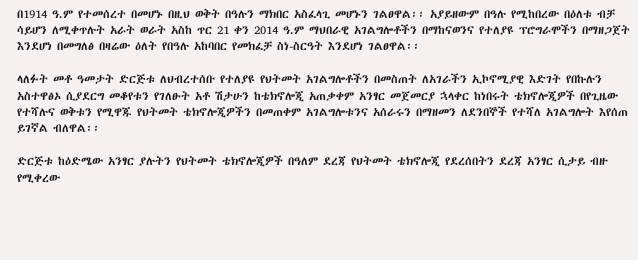በ1914 ዓ.ም የተመሰረተ በመሆኑ በዚህ ወቅት በዓሉን ማክበር አስፈላጊ መሆኑን ገልፀዋል፡፡ አያይዘውም በዓሉ የሚከበረው በዕለቱ ብቻ ሳይሆን ለሚቀጥሉት አራት ወራት አስከ ጥር 21 ቀን 2014 ዓ.ም ማህበራዊ አገልግሎቶችን በማከናወንና የተለያዩ ፕሮግራሞችን በማዘጋጀት እንደሆነ በመግለፅ በዛሬው ዕለት የበዓሉ አከባበር የመክፈቻ ስነ-ስርዓት እንደሆነ ገልፀዋል፡፡

ላለፉት መቶ ዓመታት ድርጅቱ ለህብረተሰቡ የተለያዩ የህትመት አገልግሎቶችን በመስጠት ለአገራችን ኢኮኖሚያዊ እድገት የበኩሉን አስተዋፅኦ ሲያደርግ መቆየቱን የገለፁት አቶ ሽታሁን ከቴክኖሎጂ አጠቃቀም አንፃር መጀመርያ ኋላቀር ከነበሩት ቴክኖሎጂዎች በየጊዜው የተሻሉና ወቅቱን የሚዋጁ የህትመት ቴክኖሎጂዎችን በመጠቀም አገልግሎቱንና አሰራሩን በማዘመን ለደንበኞች የተሻለ አገልግሎት እየሰጠ ይገኛል ብለዋል፡፡

ድርጅቱ ከዕድሜው አንፃር ያሉትን የህትመት ቴክኖሎጂዎች በዓለም ደረጃ የህትመት ቴክኖሎጂ የደረሰበትን ደረጃ አንፃር ሲታይ ብዙ የሚቀረው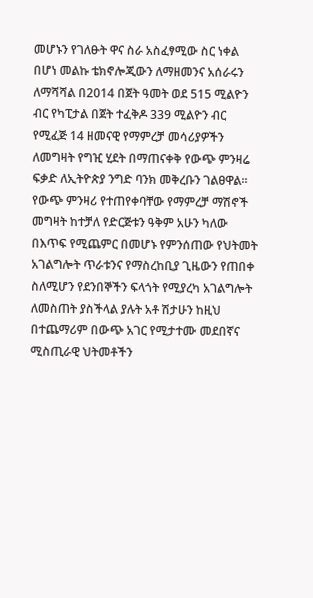መሆኑን የገለፁት ዋና ስራ አስፈፃሚው ስር ነቀል በሆነ መልኩ ቴክኖሎጂውን ለማዘመንና አሰራሩን ለማሻሻል በ2014 በጀት ዓመት ወደ 515 ሚልዮን ብር የካፒታል በጀት ተፈቅዶ 339 ሚልዮን ብር የሚፈጅ 14 ዘመናዊ የማምረቻ መሳሪያዎችን ለመግዛት የግዢ ሂደት በማጠናቀቅ የውጭ ምንዛሬ ፍቃድ ለኢትዮጵያ ንግድ ባንክ መቅረቡን ገልፀዋል፡፡ የውጭ ምንዛሪ የተጠየቀባቸው የማምረቻ ማሽኖች መግዛት ከተቻለ የድርጅቱን ዓቅም አሁን ካለው በእጥፍ የሚጨምር በመሆኑ የምንሰጠው የህትመት አገልግሎት ጥራቱንና የማስረከቢያ ጊዜውን የጠበቀ ስለሚሆን የደንበኞችን ፍላጎት የሚያረካ አገልግሎት ለመስጠት ያስችላል ያሉት አቶ ሽታሁን ከዚህ በተጨማሪም በውጭ አገር የሚታተሙ መደበኛና ሚስጢራዊ ህትመቶችን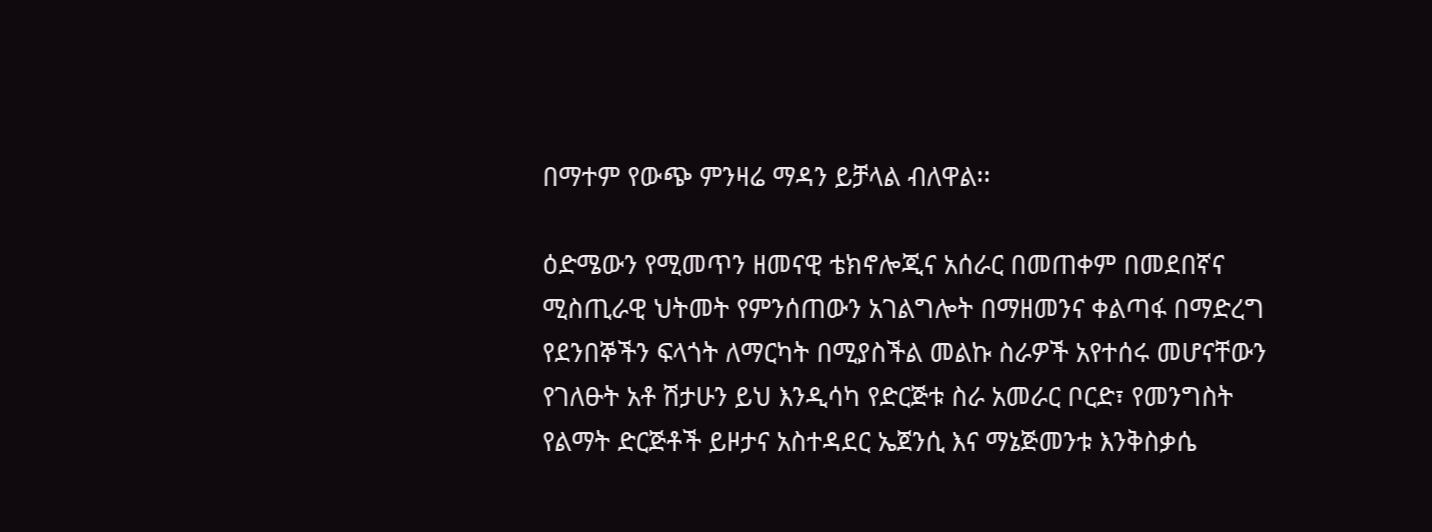በማተም የውጭ ምንዛሬ ማዳን ይቻላል ብለዋል፡፡

ዕድሜውን የሚመጥን ዘመናዊ ቴክኖሎጂና አሰራር በመጠቀም በመደበኛና ሚስጢራዊ ህትመት የምንሰጠውን አገልግሎት በማዘመንና ቀልጣፋ በማድረግ የደንበኞችን ፍላጎት ለማርካት በሚያስችል መልኩ ስራዎች አየተሰሩ መሆናቸውን የገለፁት አቶ ሽታሁን ይህ እንዲሳካ የድርጅቱ ስራ አመራር ቦርድ፣ የመንግስት የልማት ድርጅቶች ይዞታና አስተዳደር ኤጀንሲ እና ማኔጅመንቱ እንቅስቃሴ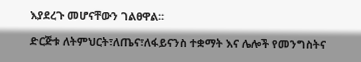እያደረጉ መሆናቸውን ገልፀዋል፡፡

ድርጅቱ ለትምህርት፣ለጤና፣ለፋይናንስ ተቋማት እና ሌሎች የመንግስትና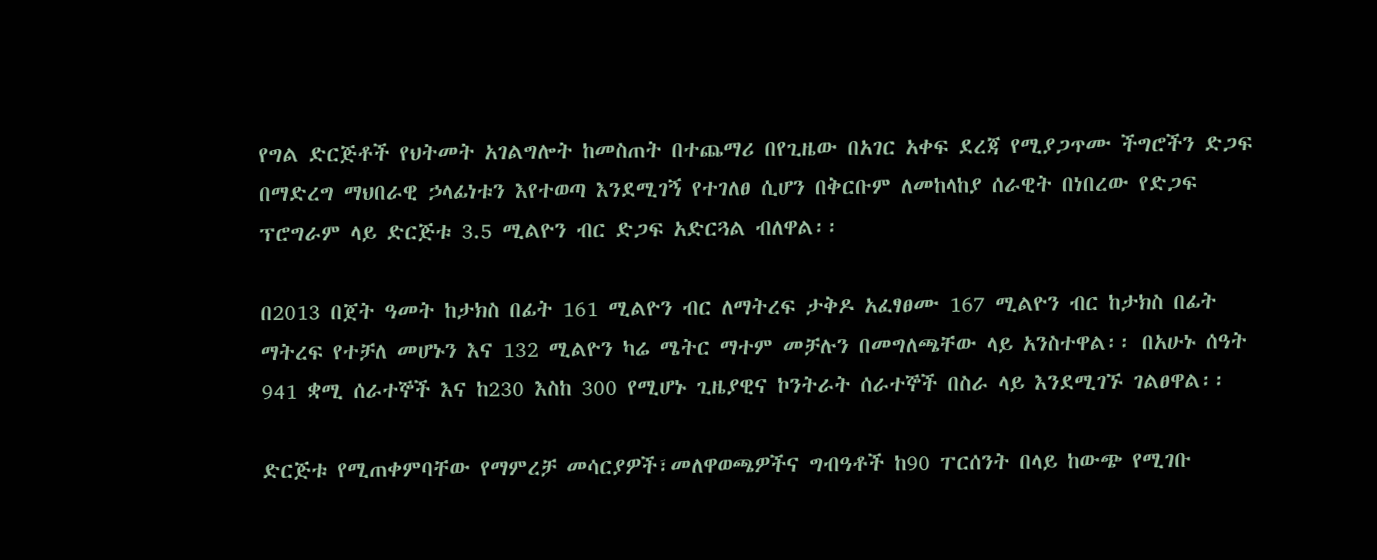የግል ድርጅቶች የህትመት አገልግሎት ከመስጠት በተጨማሪ በየጊዜው በአገር አቀፍ ደረጃ የሚያጋጥሙ ችግሮችን ድጋፍ በማድረግ ማህበራዊ ኃላፊነቱን እየተወጣ እንደሚገኝ የተገለፀ ሲሆን በቅርቡም ለመከላከያ ሰራዊት በነበረው የድጋፍ ፕሮግራም ላይ ድርጅቱ 3.5 ሚልዮን ብር ድጋፍ አድርጓል ብለዋል፡፡

በ2013 በጀት ዓመት ከታክስ በፊት 161 ሚልዮን ብር ለማትረፍ ታቅዶ አፈፃፀሙ 167 ሚልዮን ብር ከታክስ በፊት ማትረፍ የተቻለ መሆኑን እና 132 ሚልዮን ካሬ ሜትር ማተም መቻሉን በመግለጫቸው ላይ አንስተዋል፡፡ በአሁኑ ሰዓት 941 ቋሚ ሰራተኞች እና ከ230 እስከ 300 የሚሆኑ ጊዜያዊና ኮንትራት ሰራተኞች በስራ ላይ እንደሚገኙ ገልፀዋል፡፡

ድርጅቱ የሚጠቀምባቸው የማምረቻ መሳርያዎች፣መለዋወጫዎችና ግብዓቶች ከ90 ፐርሰንት በላይ ከውጭ የሚገቡ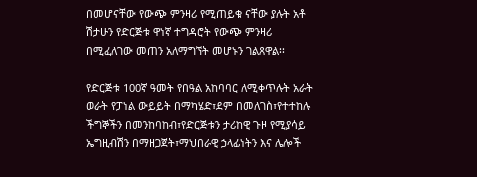በመሆናቸው የውጭ ምንዛሪ የሚጠይቁ ናቸው ያሉት አቶ ሽታሁን የድርጅቱ ዋነኛ ተግዳሮት የውጭ ምንዛሪ በሚፈለገው መጠን አለማግኘት መሆኑን ገልጸዋል፡፡

የድርጅቱ 100ኛ ዓመት የበዓል አከባባር ለሚቀጥሉት አራት ወራት የፓነል ውይይት በማካሄድ፣ደም በመለገስ፣የተተከሉ ችግኞችን በመንከባከብ፣የድርጅቱን ታሪከዊ ጉዞ የሚያሳይ ኤግዚብሽን በማዘጋጀት፣ማህበራዊ ኃላፊነትን እና ሌሎች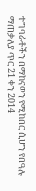ተግባራቶችን በማከናወን የሚከበር ሲሆን የበዓሉ ማጠቃለያ ጥር 21 ቀን 2014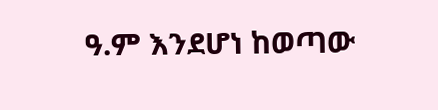ዓ.ም እንደሆነ ከወጣው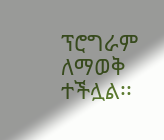ፕሮግራም ለማወቅ ተችሏል፡፡